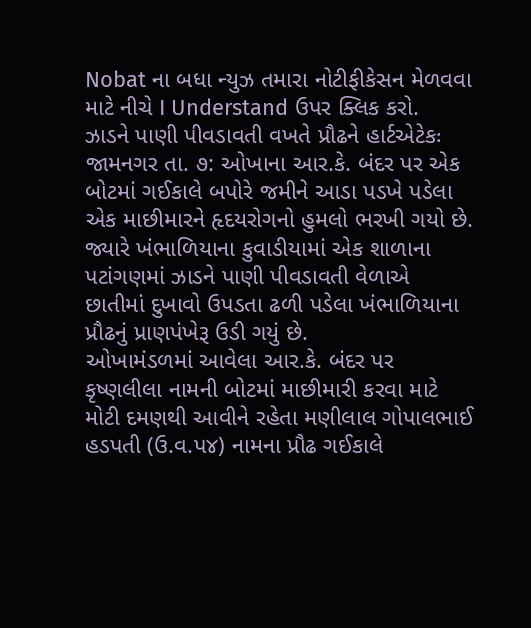Nobat ના બધા ન્યુઝ તમારા નોટીફીકેસન મેળવવા માટે નીચે I Understand ઉપર ક્લિક કરો.
ઝાડને પાણી પીવડાવતી વખતે પ્રૌઢને હાર્ટએટેકઃ
જામનગર તા. ૭: ઓખાના આર.કે. બંદર પર એક બોટમાં ગઈકાલે બપોરે જમીને આડા પડખે પડેલા એક માછીમારને હૃદયરોગનો હુમલો ભરખી ગયો છે. જ્યારે ખંભાળિયાના કુવાડીયામાં એક શાળાના પટાંગણમાં ઝાડને પાણી પીવડાવતી વેળાએ છાતીમાં દુખાવો ઉપડતા ઢળી પડેલા ખંભાળિયાના પ્રૌઢનું પ્રાણપંખેરૂ ઉડી ગયું છે.
ઓખામંડળમાં આવેલા આર.કે. બંદર પર કૃષ્ણલીલા નામની બોટમાં માછીમારી કરવા માટે મોટી દમણથી આવીને રહેતા મણીલાલ ગોપાલભાઈ હડપતી (ઉ.વ.પ૪) નામના પ્રૌઢ ગઈકાલે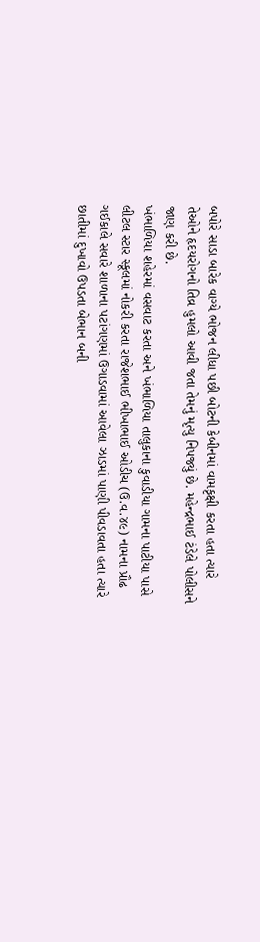બપોરે સાડા બારેક વાગ્યે ભોજન લીધા પછી બોટની કેબીનમાં વામકૃક્ષી કરતા હતા ત્યારે તેઓને હૃદયરોગનો તિવ્ર હુમલો આવી જતા તેમનું મૃત્યુ નિપજ્યું છે. મહેન્દ્રભાઈ ટંડેલે પોલીસને જાણ કરી છે.
ખંભાળિયા શહેરમાં વસવાટ કરતા અને ખંભાળિયા તાલુકાના કુવાડીયા ગામના પાટીયા પાસે લીટલ સ્ટાર સ્કૂલમાં નોકરી કરતા રાજેશભાઈ ભીખાભાઈ ઓડીચ (ઉ.વ.૪૯) નામના પ્રૌઢ ગઈકાલે સવારે શાળાના પટાંગણમાં ઉગાડવામાં આવેલા ઝાડમાં પાણી પીવડાવતા હતા ત્યારે છાતીમાં દુખાવો ઉપડતા બેભાન બની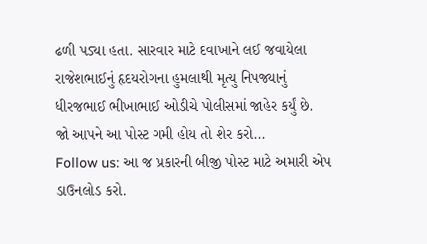ઢળી પડ્યા હતા. સારવાર માટે દવાખાને લઈ જવાયેલા રાજેશભાઈનું હૃદયરોગના હુમલાથી મૃત્યુ નિપજ્યાનું ધીરજભાઈ ભીખાભાઈ ઓડીચે પોલીસમાં જાહેર કર્યું છે.
જો આપને આ પોસ્ટ ગમી હોય તો શેર કરો...
Follow us: આ જ પ્રકારની બીજી પોસ્ટ માટે અમારી એપ ડાઉનલોડ કરો.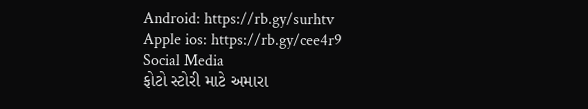Android: https://rb.gy/surhtv
Apple ios: https://rb.gy/cee4r9
Social Media
ફોટો સ્ટોરી માટે અમારા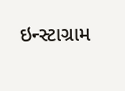ઇન્સ્ટાગ્રામ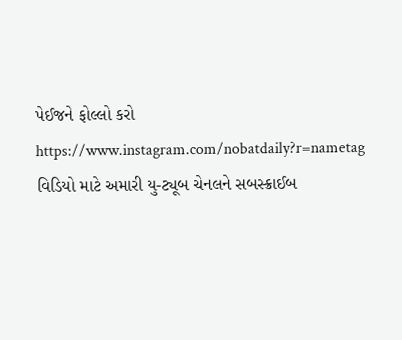પેઈજને ફોલ્લો કરો
https://www.instagram.com/nobatdaily?r=nametag
વિડિયો માટે અમારી યુ-ટ્યૂબ ચેનલને સબસ્ક્રાઈબ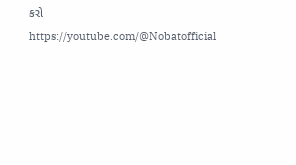કરો
https://youtube.com/@Nobatofficial